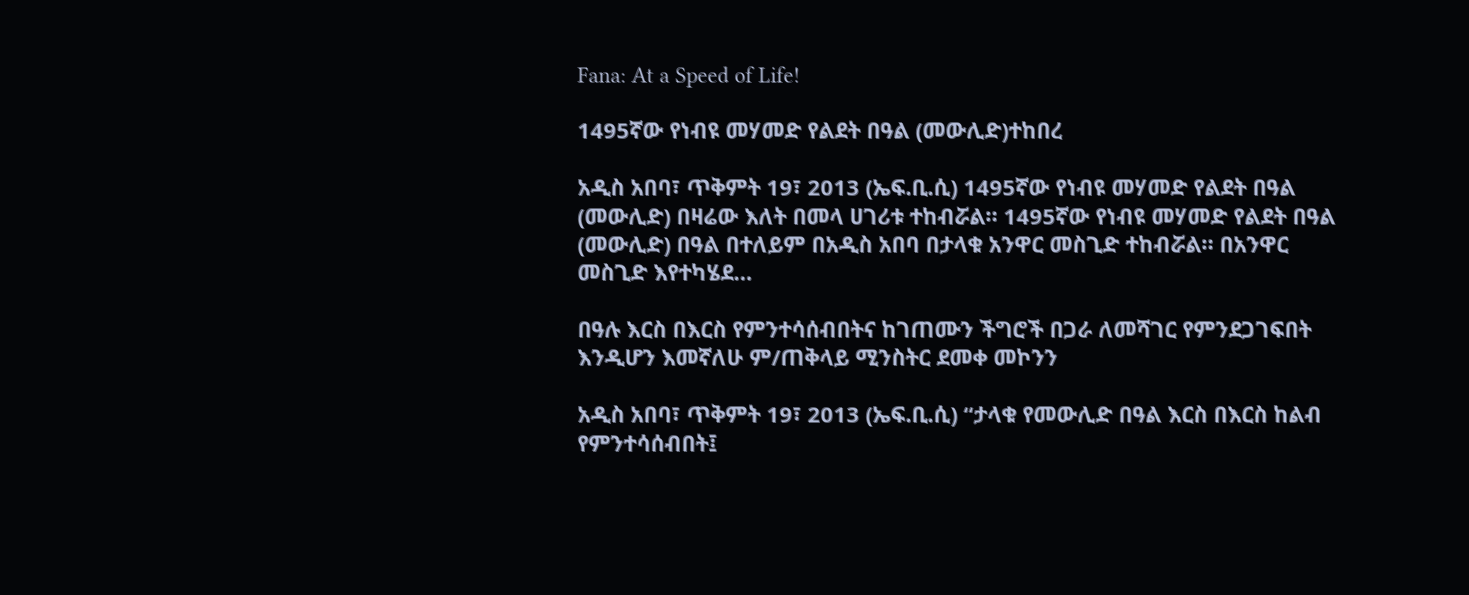Fana: At a Speed of Life!

1495ኛው የነብዩ መሃመድ የልደት በዓል (መውሊድ)ተከበረ

አዲስ አበባ፣ ጥቅምት 19፣ 2013 (ኤፍ.ቢ.ሲ) 1495ኛው የነብዩ መሃመድ የልደት በዓል (መውሊድ) በዛሬው እለት በመላ ሀገሪቱ ተከብሯል። 1495ኛው የነብዩ መሃመድ የልደት በዓል (መውሊድ) በዓል በተለይም በአዲስ አበባ በታላቁ አንዋር መስጊድ ተከብሯል። በአንዋር መስጊድ እየተካሄደ…

በዓሉ እርስ በእርስ የምንተሳሰብበትና ከገጠሙን ችግሮች በጋራ ለመሻገር የምንደጋገፍበት እንዲሆን እመኛለሁ ም/ጠቅላይ ሚንስትር ደመቀ መኮንን

አዲስ አበባ፣ ጥቅምት 19፣ 2013 (ኤፍ.ቢ.ሲ) “ታላቁ የመውሊድ በዓል እርስ በእርስ ከልብ የምንተሳሰብበት፤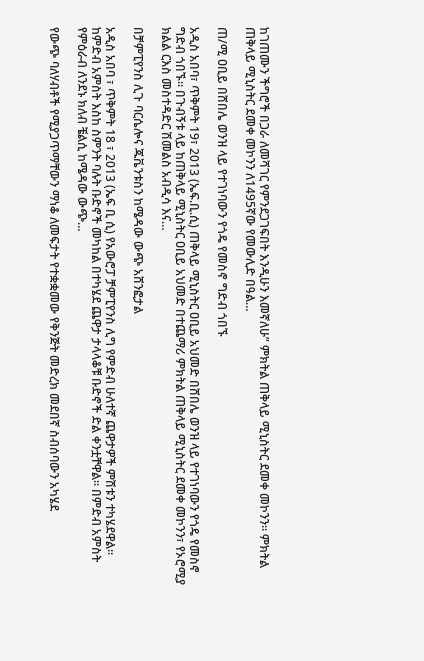ከገጠሙን ችግሮች በጋራ ለመሻገር የምንደጋገፍበት እንዲሁን እመኛለሁ” ምክትል ጠቅላይ ሚኒስትር ደመቀ መኮንን። ምክትል ጠቅላይ ሚኒስትር ደመቀ መኮንን ለ1495ኛው የመውሊድ በዓል…

ጠ/ሚ ዐቢይ በሸበሌ ወንዝ ላይ የተገነባውን የጎዴ የመስኖ ግድብ ጎበኙ

አዲስ አበባ፣ ጥቅምት 19፣ 2013 (ኤፍ.ቢ.ሲ) ጠቅላይ ሚኒስትር ዐቢይ አህመድ በሸበሌ ወንዝ ላይ የተገነባውን የጎዴ የመስኖ ግድብ ጎበኙ። በጉብኝቱ ላይ ከጠቅላይ ሚኒስትር ዐቢይ አህመድ በተጨማሪ ምክትል ጠቅላይ ሚኒስትር ደመቀ መኮንን፣ የኦሮሚያ ክልል ርእስ መስተዳድር ሽመልስ አብዲሳ እና…

በቻምፒየንስ ሊጉ ባርሴሎና ጁቬንቱስን ከሜዳው ውጭ አሸንፎታል

አዲስ አበባ ፣ ጥቅምት 18 ፣ 2013 (ኤፍ ቢ ሲ) የአውሮፓ ቻምፒየንስ ሊግ የምድብ ሁለተኛ ጨዋታዎች ምሽቱን ተካሄደዋል። ከምድብ አምስት እስከ ስምንት ባሉት ቡድኖች መካከል በተካሄደ ጨዋታ ታላላቆቹ ቡድኖች ድል ቀንቷቸዋል። በምድብ አምስት የምዕራብ ለንደኑ ክለብ ቼልሲ ከሜዳው ውጭ…

የውጭ ባለሃብቶች የሚያጋጥማቸውን ማነቆ ለመፍታት የተቋቋመው የቅንጅት መድረክ መደበኛ ስብሰባውን አካሄደ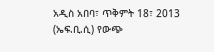አዲስ አበባ፣ ጥቅምት 18፣ 2013 (ኤፍ.ቢ.ሲ) የውጭ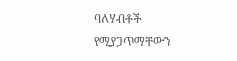ባለሃብቶች የሚያጋጥማቸውን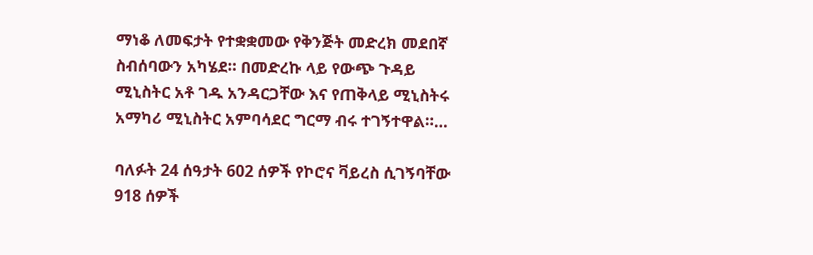ማነቆ ለመፍታት የተቋቋመው የቅንጅት መድረክ መደበኛ ስብሰባውን አካሄደ። በመድረኩ ላይ የውጭ ጉዳይ ሚኒስትር አቶ ገዱ አንዳርጋቸው እና የጠቅላይ ሚኒስትሩ አማካሪ ሚኒስትር አምባሳደር ግርማ ብሩ ተገኝተዋል።…

ባለፉት 24 ሰዓታት 602 ሰዎች የኮሮና ቫይረስ ሲገኝባቸው 918 ሰዎች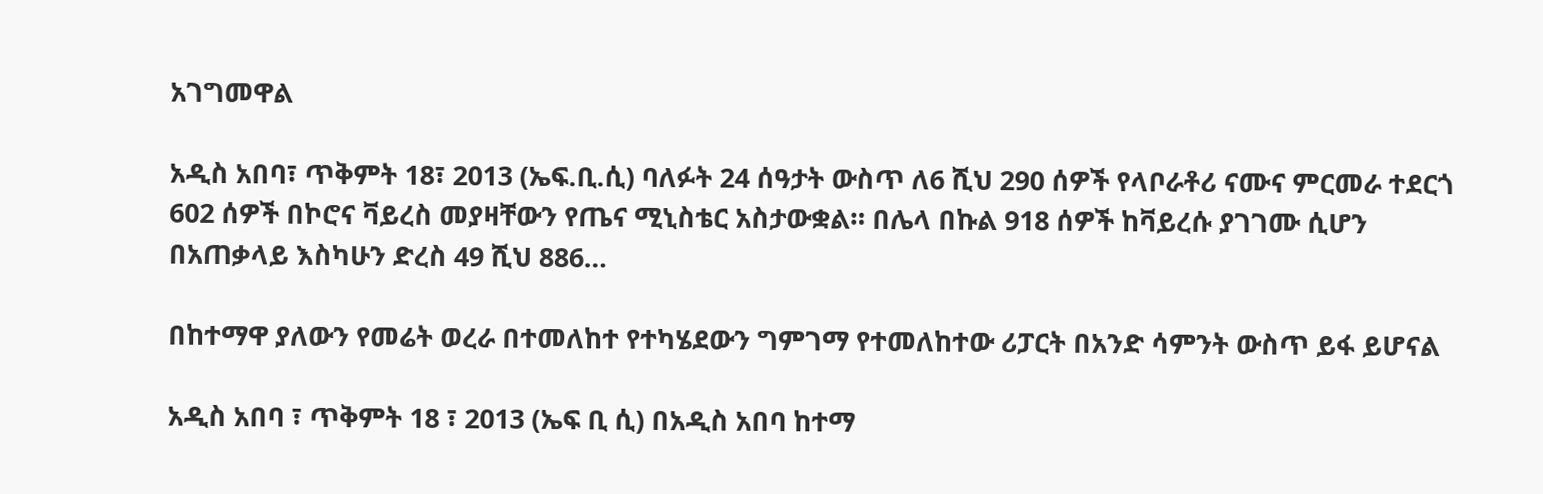አገግመዋል

አዲስ አበባ፣ ጥቅምት 18፣ 2013 (ኤፍ.ቢ.ሲ) ባለፉት 24 ሰዓታት ውስጥ ለ6 ሺህ 290 ሰዎች የላቦራቶሪ ናሙና ምርመራ ተደርጎ 602 ሰዎች በኮሮና ቫይረስ መያዛቸውን የጤና ሚኒስቴር አስታውቋል። በሌላ በኩል 918 ሰዎች ከቫይረሱ ያገገሙ ሲሆን በአጠቃላይ እስካሁን ድረስ 49 ሺህ 886…

በከተማዋ ያለውን የመሬት ወረራ በተመለከተ የተካሄደውን ግምገማ የተመለከተው ሪፓርት በአንድ ሳምንት ውስጥ ይፋ ይሆናል

አዲስ አበባ ፣ ጥቅምት 18 ፣ 2013 (ኤፍ ቢ ሲ) በአዲስ አበባ ከተማ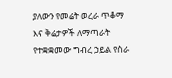ያለውን የመሬት ወረራ ጥቆማ እና ቅሬታዎች ለማጣራት የተቋቋመው ግብረ ኃይል የስራ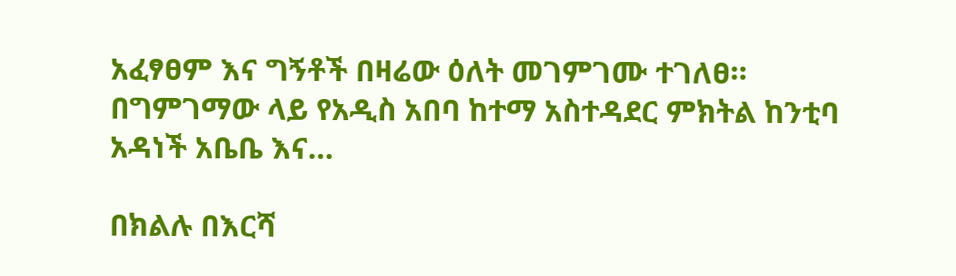አፈፃፀም እና ግኝቶች በዛሬው ዕለት መገምገሙ ተገለፀ። በግምገማው ላይ የአዲስ አበባ ከተማ አስተዳደር ምክትል ከንቲባ አዳነች አቤቤ እና…

በክልሉ በእርሻ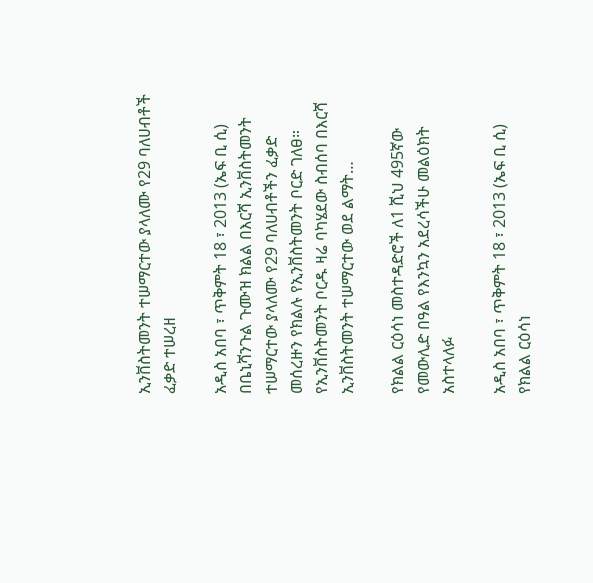ኢንቨስትመንት ተሠማርተው ያላለሙ የ29 ባለሀብቶች ፈቃድ ተሠረዘ

አዲስ አበባ ፣ ጥቅምት 18 ፣ 2013 (ኤፍ ቢ ሲ) በቤኒሻንጉል ጉሙዝ ክልል በእርሻ ኢንቨስትመንት ተሠማርተው ያላለሙ የ29 ባለሀብቶችን ፈቃድ መሰረዙን የክልሉ የኢንቨስትመንት ቦርድ ገለፀ። የኢንቨስትመንት ቦርዱ ዛሬ ባካሄደው ስብሰባ በእርሻ ኢንቨስትመንት ተሠማርተው ወደ ልማት…

የክልል ርዕሳነ መስተዳድሮች ለ1 ሺህ 495ኛው የመውሊድ በዓል የእንኳን አደረሳችሁ መልዕክት አስተላለፉ

አዲስ አበባ ፣ ጥቅምት 18 ፣ 2013 (ኤፍ ቢ ሲ) የክልል ርዕሳነ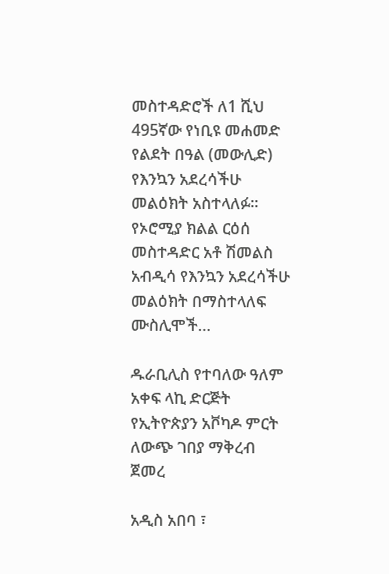መስተዳድሮች ለ1 ሺህ 495ኛው የነቢዩ መሐመድ የልደት በዓል (መውሊድ) የእንኳን አደረሳችሁ መልዕክት አስተላለፉ፡፡ የኦሮሚያ ክልል ርዕሰ መስተዳድር አቶ ሽመልስ አብዲሳ የእንኳን አደረሳችሁ መልዕክት በማስተላለፍ ሙስሊሞች…

ዱራቢሊስ የተባለው ዓለም አቀፍ ላኪ ድርጅት የኢትዮጵያን አቮካዶ ምርት ለውጭ ገበያ ማቅረብ ጀመረ

አዲስ አበባ ፣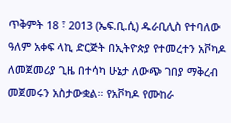ጥቅምት 18 ፣ 2013 (ኤፍ.ቢ.ሲ) ዱራቢሊስ የተባለው ዓለም አቀፍ ላኪ ድርጅት በኢትዮጵያ የተመረተን አቮካዶ ለመጀመሪያ ጊዜ በተሳካ ሁኔታ ለውጭ ገበያ ማቅረብ መጀመሩን አስታውቋል። የአቮካዶ የሙከራ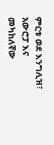ምርቱ ወደ እንግሊዝ፣ አውሮፓ እና መካከለኛው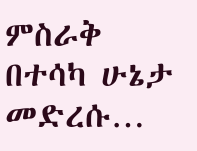ምስራቅ በተሳካ ሁኔታ መድረሱ…